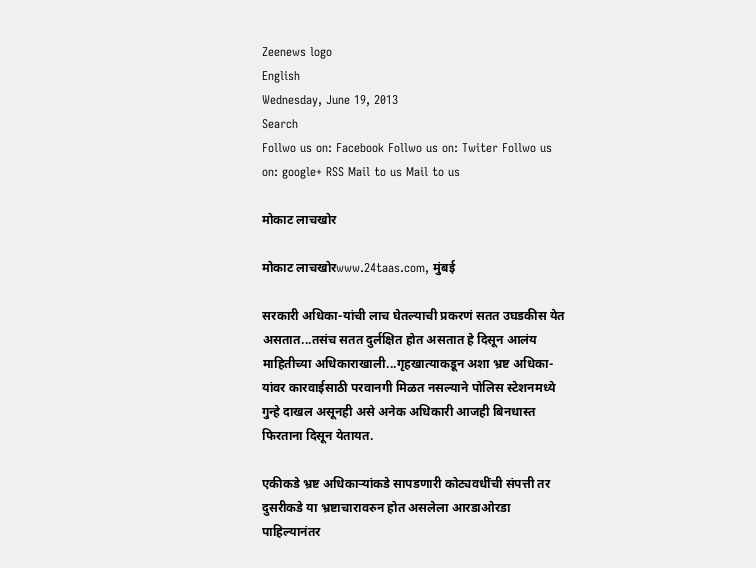Zeenews logo
English
Wednesday, June 19, 2013
Search
Follwo us on: Facebook Follwo us on: Twiter Follwo us on: google+ RSS Mail to us Mail to us

मोकाट लाचखोर

मोकाट लाचखोरwww.24taas.com, मुंबई

सरकारी अधिका-यांची लाच घेतल्याची प्रकरणं सतत उघडकीस येत असतात...तसंच सतत दुर्लक्षित होत असतात हे दिसून आलंय माहितीच्या अधिकाराखाली...गृहखात्याकडून अशा भ्रष्ट अधिका-यांवर कारवाईसाठी परवानगी मिळत नसल्याने पोलिस स्टेशनमध्ये गुन्हे दाखल असूनही असे अनेक अधिकारी आजही बिनधास्त फिरताना दिसून येतायत.

एकीकडे भ्रष्ट अधिकाऱ्यांकडे सापडणारी कोट्यवधींची संपत्ती तर दुसरीकडे या भ्रष्टाचारावरुन होत असलेला आरडाओरडा पाहिल्यानंतर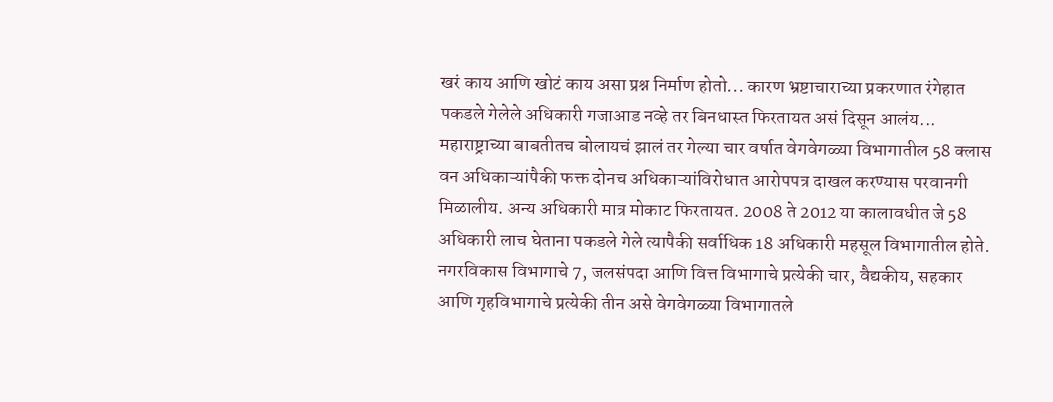खरं काय आणि खोटं काय असा प्रश्न निर्माण होतो... कारण भ्रष्टाचाराच्या प्रकरणात रंगेहात पकडले गेलेले अधिकारी गजाआड नव्हे तर बिनधास्त फिरतायत असं दिसून आलंय... महाराष्ट्राच्या बाबतीतच बोलायचं झालं तर गेल्या चार वर्षात वेगवेगळ्या विभागातील 58 क्लास वन अधिकाऱ्यांपैकी फक्त दोनच अधिकाऱ्यांविरोधात आरोपपत्र दाखल करण्यास परवानगी मिळालीय. अन्य अधिकारी मात्र मोकाट फिरतायत. 2008 ते 2012 या कालावधीत जे 58 अधिकारी लाच घेताना पकडले गेले त्यापैकी सर्वाधिक 18 अधिकारी महसूल विभागातील होते. नगरविकास विभागाचे 7, जलसंपदा आणि वित्त विभागाचे प्रत्येकी चार, वैद्यकीय, सहकार आणि गृहविभागाचे प्रत्येकी तीन असे वेगवेगळ्या विभागातले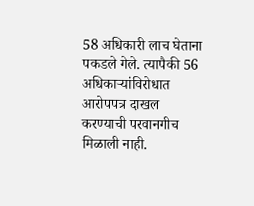58 अधिकारी लाच घेताना पकडले गेले. त्यापैकी 56 अधिकाऱ्यांविरोधात आरोपपत्र दाखल करण्याची परवानगीच मिळाली नाही.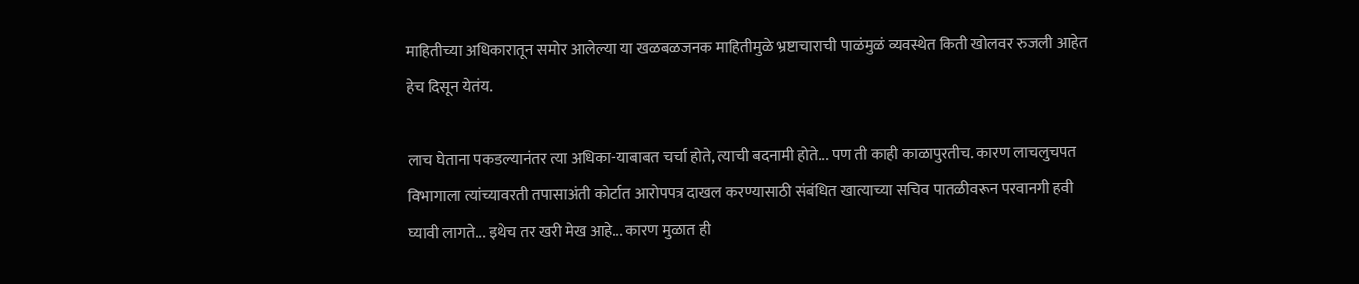माहितीच्या अधिकारातून समोर आलेल्या या खळबळजनक माहितीमुळे भ्रष्टाचाराची पाळंमुळं व्यवस्थेत किती खोलवर रुजली आहेत हेच दिसून येतंय.

लाच घेताना पकडल्यानंतर त्या अधिका-याबाबत चर्चा होते, त्याची बदनामी होते... पण ती काही काळापुरतीच. कारण लाचलुचपत विभागाला त्यांच्यावरती तपासाअंती कोर्टात आरोपपत्र दाखल करण्यासाठी संबंधित खात्याच्या सचिव पातळीवरून परवानगी हवी घ्यावी लागते... इथेच तर खरी मेख आहे... कारण मुळात ही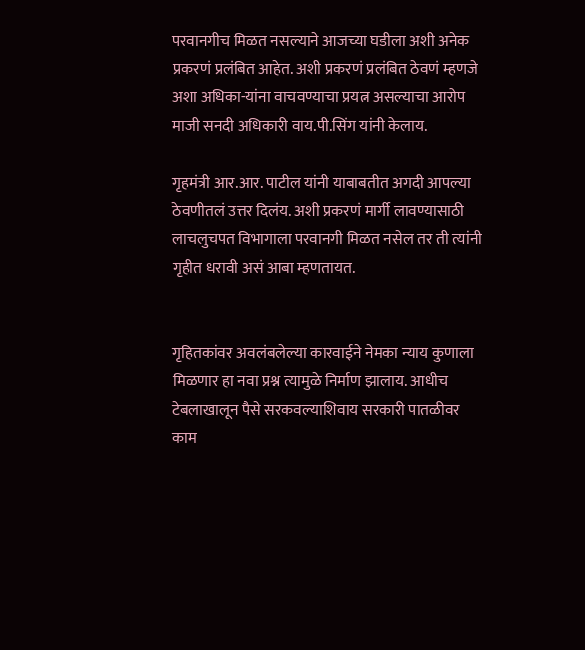परवानगीच मिळत नसल्याने आजच्या घडीला अशी अनेक प्रकरणं प्रलंबित आहेत. अशी प्रकरणं प्रलंबित ठेवणं म्हणजे अशा अधिका-यांना वाचवण्याचा प्रयत्न असल्याचा आरोप माजी सनदी अधिकारी वाय.पी.सिंग यांनी केलाय.

गृहमंत्री आर.आर. पाटील यांनी याबाबतीत अगदी आपल्या ठेवणीतलं उत्तर दिलंय. अशी प्रकरणं मार्गी लावण्यासाठी लाचलुचपत विभागाला परवानगी मिळत नसेल तर ती त्यांनी गृहीत धरावी असं आबा म्हणतायत.


गृहितकांवर अवलंबलेल्या कारवाईने नेमका न्याय कुणाला मिळणार हा नवा प्रश्न त्यामुळे निर्माण झालाय. आधीच टेबलाखालून पैसे सरकवल्याशिवाय सरकारी पातळीवर काम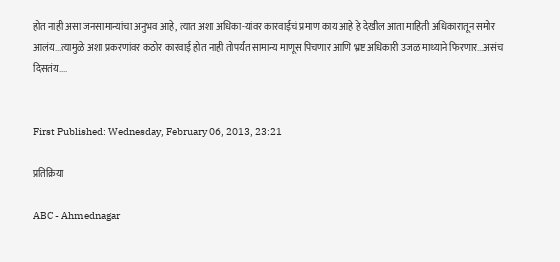होत नाही असा जनसामान्यांचा अनुभव आहे, त्यात अशा अधिका-यांवर कारवाईचं प्रमाण काय आहे हे देखील आता माहिती अधिकारातून समोर आलंय...त्यामुळे अशा प्रकरणांवर कठोर कारवाई होत नाही तोपर्यंत सामान्य माणूस पिचणार आणि भ्रष्ट अधिकारी उजळ माथ्याने फिरणार...असंच दिसतंय....


First Published: Wednesday, February 06, 2013, 23:21

प्रतिक्रिया

ABC - Ahmednagar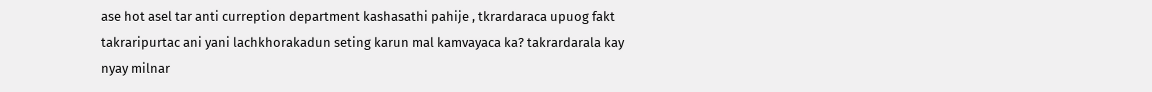ase hot asel tar anti curreption department kashasathi pahije , tkrardaraca upuog fakt takraripurtac ani yani lachkhorakadun seting karun mal kamvayaca ka? takrardarala kay nyay milnar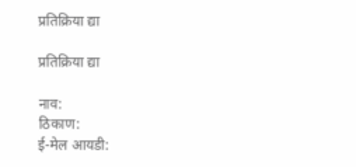प्रतिक्रिया द्या

प्रतिक्रिया द्या

नाव:
ठिकाण:
ई-मेल आयडी: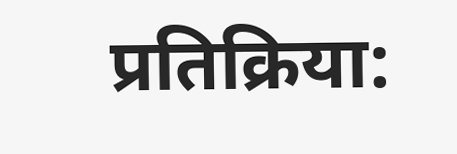प्रतिक्रिया: